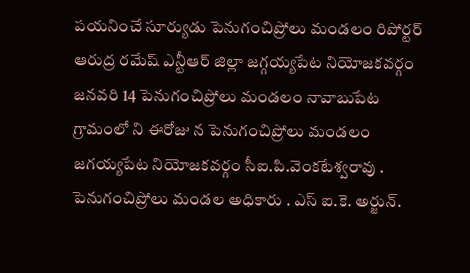పయనించే సూర్యుడు పెనుగంచిప్రోలు మండలం రిపోర్టర్ ఆరుద్ర రమేష్ ఎన్టీఆర్ జిల్లా జగ్గయ్యపేట నియోజకవర్గం జనవరి 14 పెనుగంచిప్రోలు మండలం నావాబుపేట గ్రామంలో ని ఈరోజు న పెనుగంచిప్రోలు మండలం జగయ్యపేట నియోజకవర్గం సీఐ.పి.వెంకటేశ్వరావు . పెనుగంచిప్రోలు మండల అధికారు . ఎస్ ఐ.కె. అర్జున్.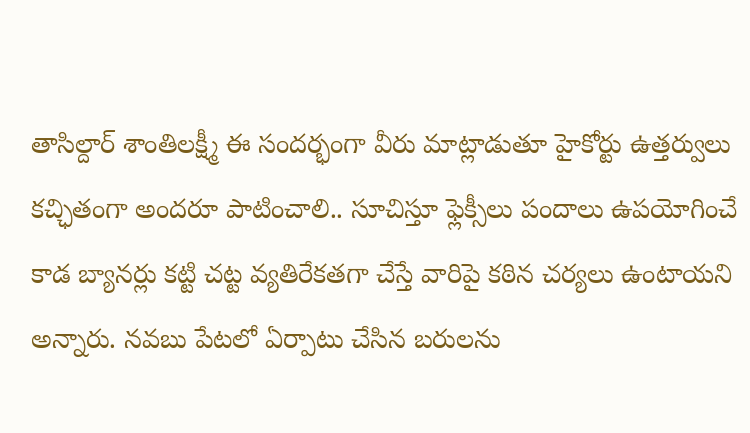తాసిల్దార్ శాంతిలక్ష్మీ ఈ సందర్భంగా వీరు మాట్లాడుతూ హైకోర్టు ఉత్తర్వులు కచ్ఛితంగా అందరూ పాటించాలి.. సూచిస్తూ ఫ్లెక్సీలు పందాలు ఉపయోగించే కాడ బ్యానర్లు కట్టి చట్ట వ్యతిరేకతగా చేస్తే వారిపై కఠిన చర్యలు ఉంటాయని అన్నారు. నవబు పేటలో ఏర్పాటు చేసిన బరులను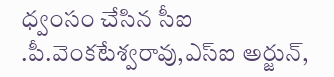ధ్వంసం చేసిన సీఐ .పీ.వెంకటేశ్వరావు,ఎస్ఐ అర్జున్,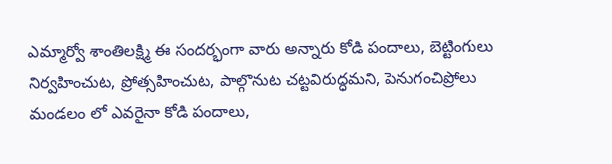ఎమ్మార్వో శాంతిలక్ష్మి ఈ సందర్భంగా వారు అన్నారు కోడి పందాలు, బెట్టింగులు నిర్వహించుట, ప్రోత్సహించుట, పాల్గొనుట చట్టవిరుద్ధమని, పెనుగంచిప్రోలు మండలం లో ఎవరైనా కోడి పందాలు,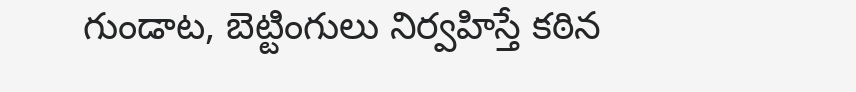గుండాట, బెట్టింగులు నిర్వహిస్తే కఠిన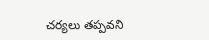చర్యలు తప్పవని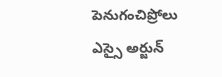పెనుగంచిప్రోలు ఎస్సై అర్జున్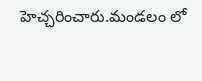హెచ్చరించారు.మండలం లో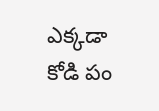ఎక్కడా కోడి పం